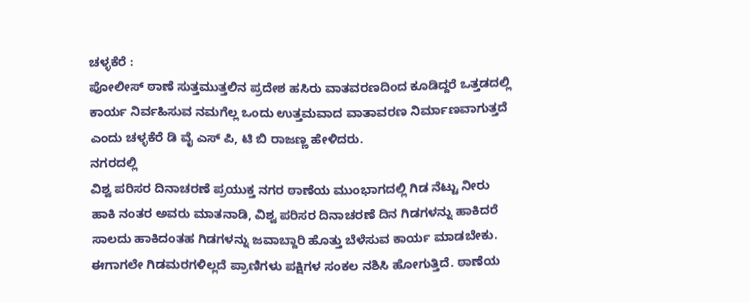ಚಳ್ಳಕೆರೆ :
ಪೋಲೀಸ್ ಠಾಣೆ ಸುತ್ತಮುತ್ತಲಿನ ಪ್ರದೇಶ ಹಸಿರು ವಾತವರಣದಿಂದ ಕೂಡಿದ್ದರೆ ಒತ್ತಡದಲ್ಲಿ ಕಾರ್ಯ ನಿರ್ವಹಿಸುವ ನಮಗೆಲ್ಲ ಒಂದು ಉತ್ತಮವಾದ ವಾತಾವರಣ ನಿರ್ಮಾಣವಾಗುತ್ತದೆ ಎಂದು ಚಳ್ಳಕೆರೆ ಡಿ ವೈ ಎಸ್ ಪಿ, ಟಿ ಬಿ ರಾಜಣ್ಣ ಹೇಳಿದರು.
ನಗರದಲ್ಲಿ
ವಿಶ್ವ ಪರಿಸರ ದಿನಾಚರಣೆ ಪ್ರಯುಕ್ತ ನಗರ ಠಾಣೆಯ ಮುಂಭಾಗದಲ್ಲಿ ಗಿಡ ನೆಟ್ಟು ನೀರು ಹಾಕಿ ನಂತರ ಅವರು ಮಾತನಾಡಿ, ವಿಶ್ವ ಪರಿಸರ ದಿನಾಚರಣೆ ದಿನ ಗಿಡಗಳನ್ನು ಹಾಕಿದರೆ ಸಾಲದು ಹಾಕಿದಂತಹ ಗಿಡಗಳನ್ನು ಜವಾಬ್ದಾರಿ ಹೊತ್ತು ಬೆಳೆಸುವ ಕಾರ್ಯ ಮಾಡಬೇಕು. ಈಗಾಗಲೇ ಗಿಡಮರಗಳಿಲ್ಲದೆ ಪ್ರಾಣಿಗಳು ಪಕ್ಷಿಗಳ ಸಂಕಲ ನಶಿಸಿ ಹೋಗುತ್ತಿದೆ. ಠಾಣೆಯ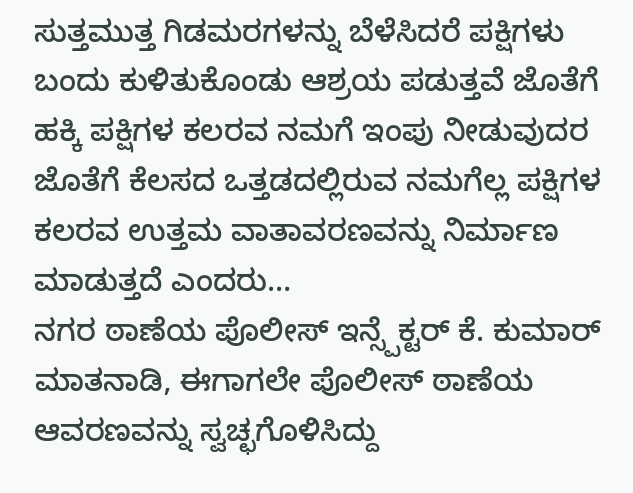ಸುತ್ತಮುತ್ತ ಗಿಡಮರಗಳನ್ನು ಬೆಳೆಸಿದರೆ ಪಕ್ಷಿಗಳು ಬಂದು ಕುಳಿತುಕೊಂಡು ಆಶ್ರಯ ಪಡುತ್ತವೆ ಜೊತೆಗೆ ಹಕ್ಕಿ ಪಕ್ಷಿಗಳ ಕಲರವ ನಮಗೆ ಇಂಪು ನೀಡುವುದರ ಜೊತೆಗೆ ಕೆಲಸದ ಒತ್ತಡದಲ್ಲಿರುವ ನಮಗೆಲ್ಲ ಪಕ್ಷಿಗಳ ಕಲರವ ಉತ್ತಮ ವಾತಾವರಣವನ್ನು ನಿರ್ಮಾಣ ಮಾಡುತ್ತದೆ ಎಂದರು…
ನಗರ ಠಾಣೆಯ ಪೊಲೀಸ್ ಇನ್ಸ್ಪೆಕ್ಟರ್ ಕೆ. ಕುಮಾರ್ ಮಾತನಾಡಿ, ಈಗಾಗಲೇ ಪೊಲೀಸ್ ಠಾಣೆಯ ಆವರಣವನ್ನು ಸ್ವಚ್ಛಗೊಳಿಸಿದ್ದು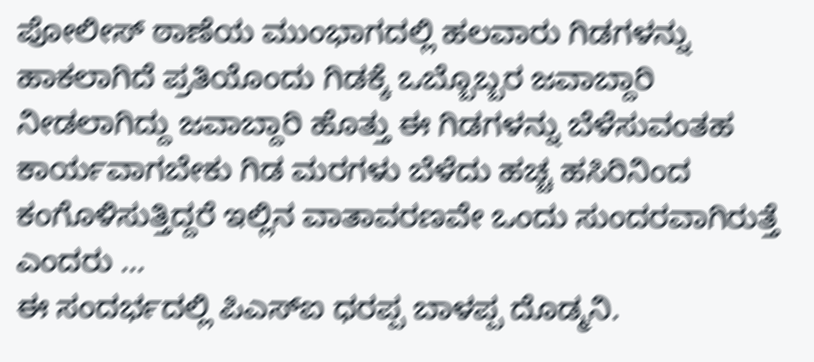ಪೋಲೀಸ್ ಠಾಣೆಯ ಮುಂಭಾಗದಲ್ಲಿ ಹಲವಾರು ಗಿಡಗಳನ್ನು ಹಾಕಲಾಗಿದೆ ಪ್ರತಿಯೊಂದು ಗಿಡಕ್ಕೆ ಒಬ್ಬೊಬ್ಬರ ಜವಾಬ್ದಾರಿ ನೀಡಲಾಗಿದ್ದು ಜವಾಬ್ದಾರಿ ಹೊತ್ತು ಈ ಗಿಡಗಳನ್ನು ಬೆಳೆಸುವಂತಹ ಕಾರ್ಯವಾಗಬೇಕು ಗಿಡ ಮರಗಳು ಬೆಳೆದು ಹಚ್ಚ ಹಸಿರಿನಿಂದ ಕಂಗೊಳಿಸುತ್ತಿದ್ದರೆ ಇಲ್ಲಿನ ವಾತಾವರಣವೇ ಒಂದು ಸುಂದರವಾಗಿರುತ್ತೆ ಎಂದರು …
ಈ ಸಂದರ್ಭದಲ್ಲಿ ಪಿಎಸ್ಐ ಧರಪ್ಪ ಬಾಳಪ್ಪ ದೊಡ್ಮನಿ.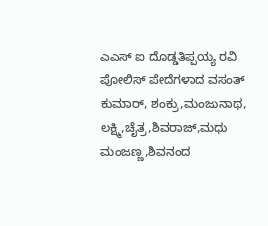ಎಎಸ್ ಐ ದೊಡ್ಡತಿಪ್ಪಯ್ಯ ರವಿ ಪೋಲಿಸ್ ಪೇದೆಗಳಾದ ವಸಂತ್ ಕುಮಾರ್, ಶಂಕ್ರು,ಮಂಜುನಾಥ, ಲಕ್ಷ್ಮಿ,ಚೈತ್ರ,ಶಿವರಾಜ್,ಮಧು ಮಂಜಣ್ಣ,ಶಿವನಂದ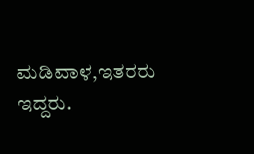ಮಡಿವಾಳ,ಇತರರು ಇದ್ದರು.